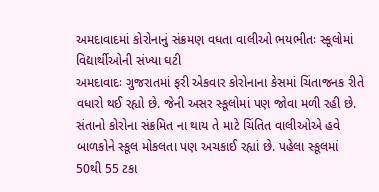અમદાવાદમાં કોરોનાનું સંક્રમણ વધતા વાલીઓ ભયભીતઃ સ્કૂલોમાં વિદ્યાર્થીઓની સંખ્યા ઘટી
અમદાવાદઃ ગુજરાતમાં ફરી એકવાર કોરોનાના કેસમાં ચિંતાજનક રીતે વધારો થઈ રહ્યો છે. જેની અસર સ્કૂલોમાં પણ જોવા મળી રહી છે. સંતાનો કોરોના સંક્રમિત ના થાય તે માટે ચિંતિત વાલીઓએ હવે બાળકોને સ્કૂલ મોકલતા પણ અચકાઈ રહ્યાં છે. પહેલા સ્કૂલમાં 50થી 55 ટકા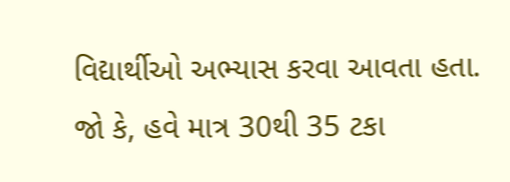વિદ્યાર્થીઓ અભ્યાસ કરવા આવતા હતા. જો કે, હવે માત્ર 30થી 35 ટકા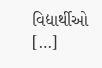વિદ્યાર્થીઓ […]